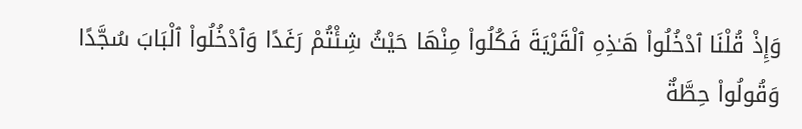وَإِذْ قُلْنَا ٱدْخُلُوا۟ هَـٰذِهِ ٱلْقَرْيَةَ فَكُلُوا۟ مِنْهَا حَيْثُ شِئْتُمْ رَغَدًا وَٱدْخُلُوا۟ ٱلْبَابَ سُجَّدًا وَقُولُوا۟ حِطَّةٌ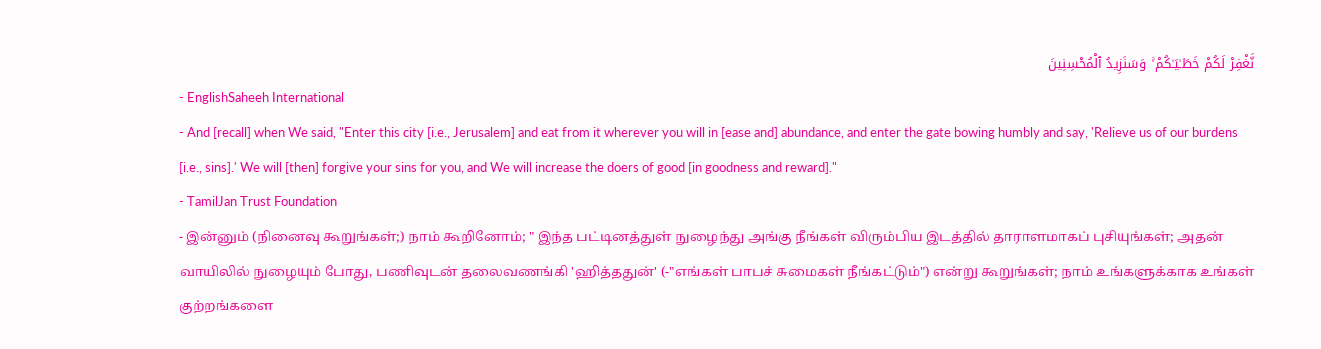نَّغْفِرْ لَكُمْ خَطَـٰيَـٰكُمْ ۚ وَسَنَزِيدُ ٱلْمُحْسِنِينَ
- EnglishSaheeh International
- And [recall] when We said, "Enter this city [i.e., Jerusalem] and eat from it wherever you will in [ease and] abundance, and enter the gate bowing humbly and say, 'Relieve us of our burdens [i.e., sins].' We will [then] forgive your sins for you, and We will increase the doers of good [in goodness and reward]."
- TamilJan Trust Foundation
- இன்னும் (நினைவு கூறுங்கள்;) நாம் கூறினோம்; " இந்த பட்டினத்துள் நுழைந்து அங்கு நீங்கள் விரும்பிய இடத்தில் தாராளமாகப் புசியுங்கள்; அதன் வாயிலில் நுழையும் போது, பணிவுடன் தலைவணங்கி 'ஹித்ததுன்' (-"எங்கள் பாபச் சுமைகள் நீங்கட்டும்") என்று கூறுங்கள்; நாம் உங்களுக்காக உங்கள் குற்றங்களை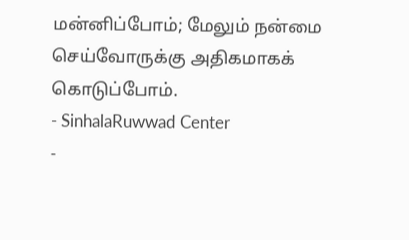மன்னிப்போம்; மேலும் நன்மை செய்வோருக்கு அதிகமாகக் கொடுப்போம்.
- SinhalaRuwwad Center
-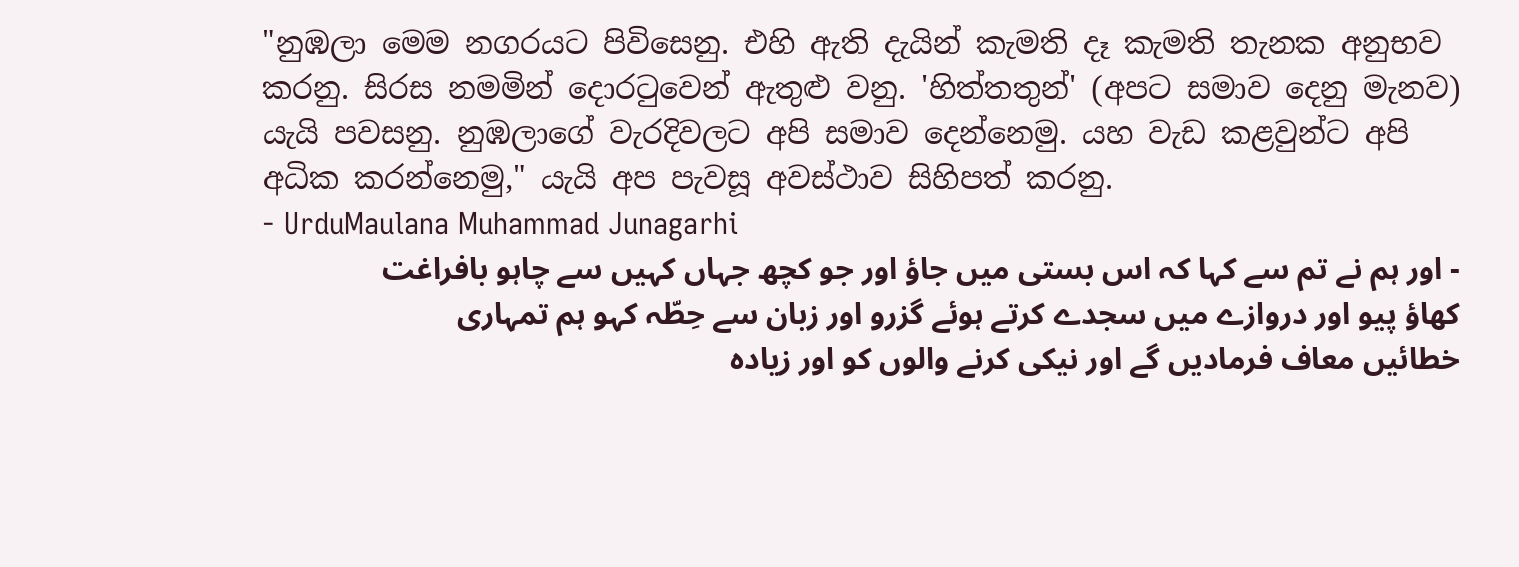"නුඹලා මෙම නගරයට පිවිසෙනු. එහි ඇති දැයින් කැමති දෑ කැමති තැනක අනුභව කරනු. සිරස නමමින් දොරටුවෙන් ඇතුළු වනු. 'හිත්තතුන්' (අපට සමාව දෙනු මැනව) යැයි පවසනු. නුඹලාගේ වැරදිවලට අපි සමාව දෙන්නෙමු. යහ වැඩ කළවුන්ට අපි අධික කරන්නෙමු," යැයි අප පැවසූ අවස්ථාව සිහිපත් කරනු.
- UrduMaulana Muhammad Junagarhi
- اور ہم نے تم سے کہا کہ اس بستی میں جاؤ اور جو کچھ جہاں کہیں سے چاہو بافراغت کھاؤ پیو اور دروازے میں سجدے کرتے ہوئے گزرو اور زبان سے حِطّہ کہو ہم تمہاری خطائیں معاف فرمادیں گے اور نیکی کرنے والوں کو اور زیاده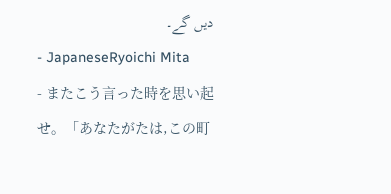دیں گے۔
- JapaneseRyoichi Mita
- またこう言った時を思い起せ。「あなたがたは,この町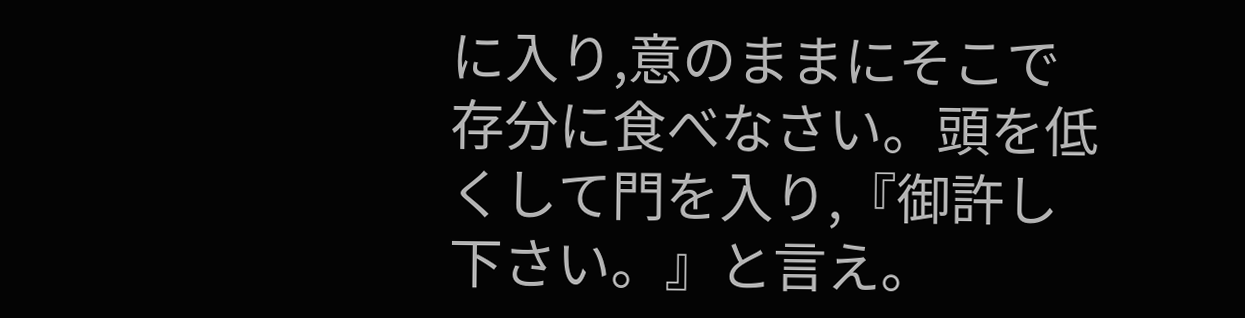に入り,意のままにそこで存分に食べなさい。頭を低くして門を入り,『御許し下さい。』と言え。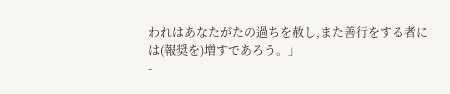われはあなたがたの過ちを赦し,また善行をする者には(報奨を)増すであろう。」
-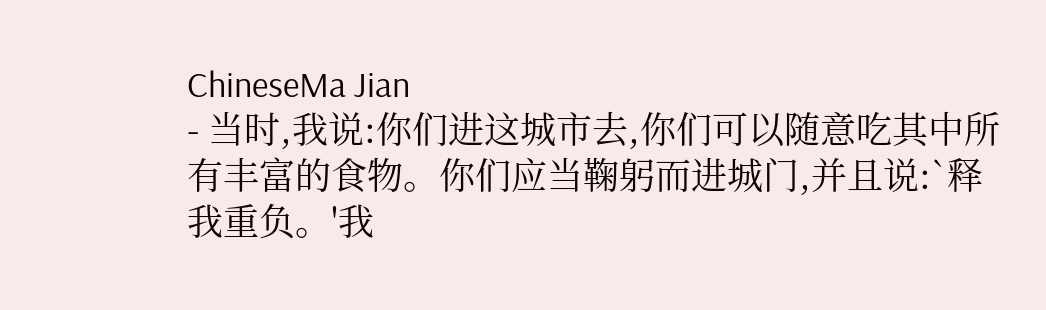ChineseMa Jian
- 当时,我说:你们进这城市去,你们可以随意吃其中所有丰富的食物。你们应当鞠躬而进城门,并且说:`释我重负。'我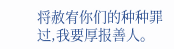将赦宥你们的种种罪过,我要厚报善人。